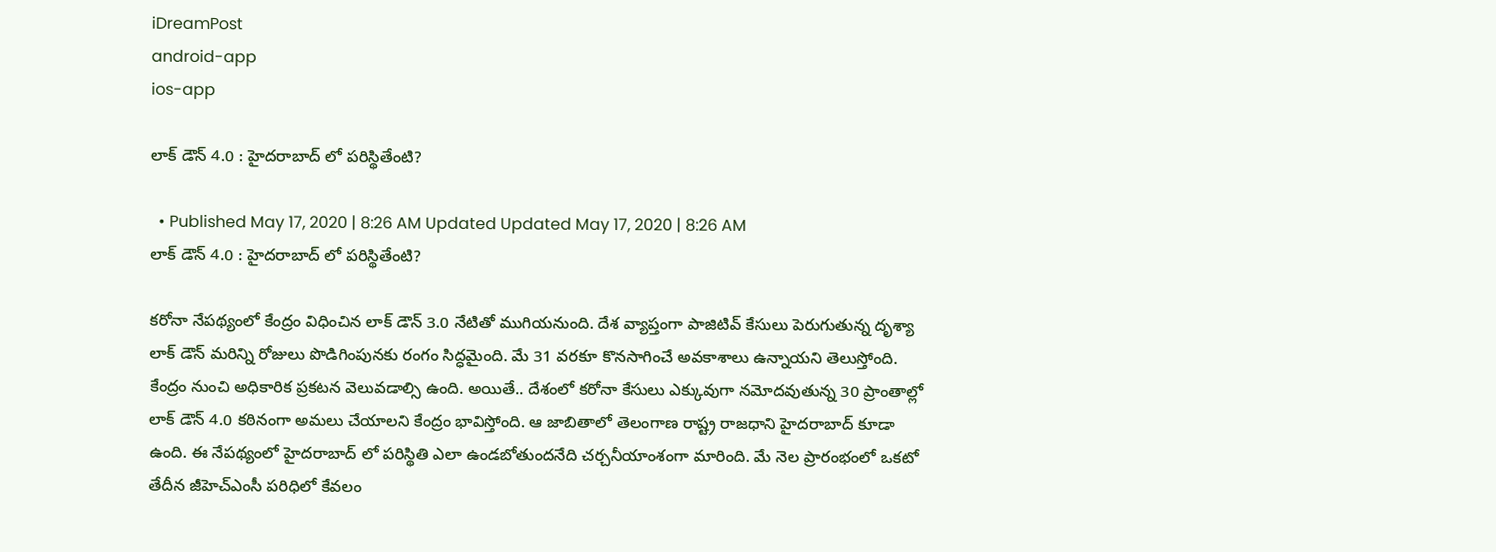iDreamPost
android-app
ios-app

లాక్ డౌన్ 4.0 : హైద‌రాబాద్ లో ప‌రిస్థితేంటి?

  • Published May 17, 2020 | 8:26 AM Updated Updated May 17, 2020 | 8:26 AM
లాక్ డౌన్ 4.0 : హైద‌రాబాద్ లో ప‌రిస్థితేంటి?

క‌రోనా నేప‌థ్యంలో కేంద్రం విధించిన లాక్ డౌన్ 3.0 నేటితో ముగియనుంది. దేశ వ్యాప్తంగా పాజిటివ్ కేసులు పెరుగుతున్న దృశ్యా లాక్ డౌన్ మ‌రిన్ని రోజులు పొడిగింపునకు రంగం సిద్ధమైంది. మే 31 వ‌ర‌కూ కొన‌సాగించే అవ‌కాశాలు ఉన్నాయ‌ని తెలుస్తోంది. కేంద్రం నుంచి అధికారిక ప్ర‌క‌ట‌న వెలువ‌డాల్సి ఉంది. అయితే.. దేశంలో క‌రోనా కేసులు ఎక్కువుగా న‌మోద‌వుతున్న 30 ప్రాంతాల్లో లాక్ డౌన్ 4.0 క‌ఠినంగా అమ‌లు చేయాల‌ని కేంద్రం భావిస్తోంది. ఆ జాబితాలో తెలంగాణ రాష్ట్ర రాజ‌ధాని హైద‌రాబాద్ కూడా ఉంది. ఈ నేప‌థ్యంలో హైద‌రాబాద్ లో ప‌రిస్థితి ఎలా ఉండ‌బోతుంద‌నేది చ‌ర్చ‌నీయాంశంగా మారింది. మే నెల ప్రారంభంలో ఒక‌టో తేదీన జీహెచ్ఎంసీ ప‌రిధిలో కేవ‌లం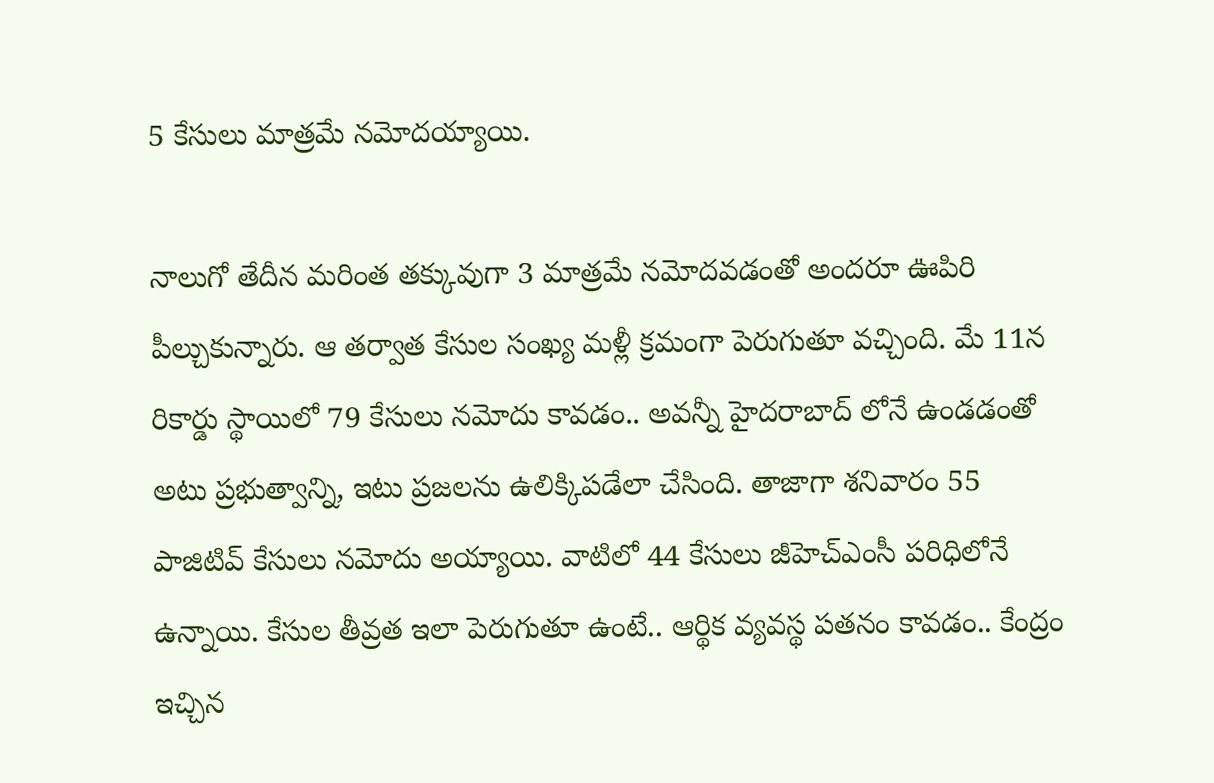5 కేసులు మాత్ర‌మే న‌మోద‌య్యాయి.

నాలుగో తేదీన మ‌రింత త‌క్కువుగా 3 మాత్ర‌మే న‌మోద‌వ‌డంతో అంద‌రూ ఊపిరి పీల్చుకున్నారు. ఆ త‌ర్వాత కేసుల సంఖ్య మ‌ళ్లీ క్ర‌మంగా పెరుగుతూ వ‌చ్చింది. మే 11న రికార్డు స్థాయిలో 79 కేసులు న‌మోదు కావ‌డం.. అవ‌న్నీ హైద‌రాబాద్ లోనే ఉండ‌డంతో అటు ప్ర‌భుత్వాన్ని, ఇటు ప్ర‌జ‌ల‌ను ఉలిక్కిప‌డేలా చేసింది. తాజాగా శ‌నివారం 55 పాజిటివ్ కేసులు న‌మోదు అయ్యాయి. వాటిలో 44 కేసులు జీహెచ్ఎంసీ ప‌రిధిలోనే ఉన్నాయి. కేసుల తీవ్ర‌త ఇలా పెరుగుతూ ఉంటే.. ఆర్థిక వ్య‌వ‌స్థ ప‌త‌నం కావ‌డం.. కేంద్రం ఇచ్చిన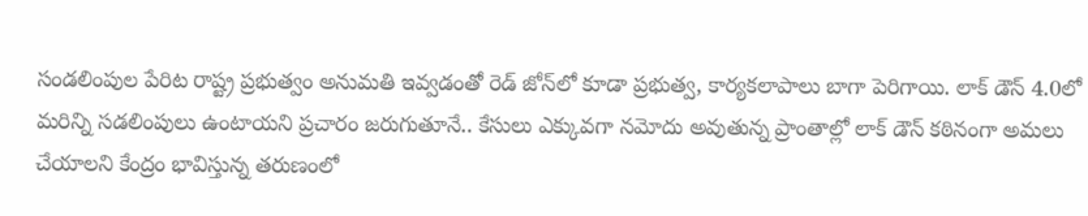సండ‌లింపుల పేరిట రాష్ట్ర ప్ర‌భుత్వం అనుమ‌తి ఇవ్వ‌డంతో రెడ్ జోన్‌లో కూడా ప్ర‌భుత్వ, కార్య‌క‌లాపాలు బాగా పెరిగాయి. లాక్ డౌన్ 4.0లో మ‌రిన్ని స‌డలింపులు ఉంటాయ‌ని ప్ర‌చారం జ‌రుగుతూనే.. కేసులు ఎక్కువ‌గా న‌మోదు అవుతున్న ప్రాంతాల్లో లాక్ డౌన్ క‌ఠినంగా అమ‌లు చేయాల‌ని కేంద్రం భావిస్తున్న త‌రుణంలో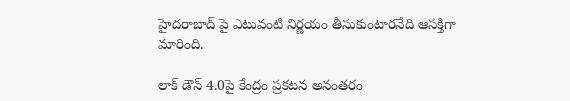హైద‌రాబాద్ పై ఎటువంటి నిర్ణ‌యం తీసుకుంటార‌నేది ఆస‌క్తిగా మారింది.

లాక్ డౌన్ 4.0పై కేంద్రం ప్ర‌క‌ట‌న అనంత‌రం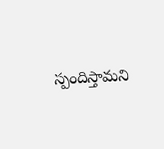స్పందిస్తామ‌ని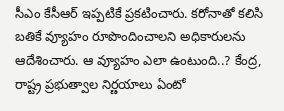సీఎం కేసీఆర్ ఇప్ప‌టికే ప్ర‌క‌టించారు. క‌రోనాతో క‌లిసి బ‌తికే వ్యూహం రూపొందించాల‌ని అధికారుల‌ను ఆదేశించారు. ఆ వ్యూహం ఎలా ఉంటుంది..? కేంద్ర‌, రాష్ట్ర ప్ర‌భుత్వాల నిర్ణ‌యాలు ఏంటో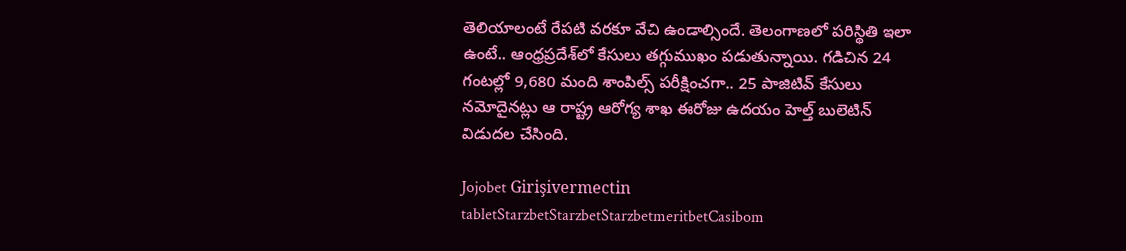తెలియాలంటే రేప‌టి వ‌ర‌కూ వేచి ఉండాల్సిందే. తెలంగాణ‌లో ప‌రిస్థితి ఇలా ఉంటే.. ఆంధ్ర‌ప్ర‌దేశ్‌లో కేసులు తగ్గుముఖం ప‌డుతున్నాయి. గ‌డిచిన 24 గంట‌ల్లో 9,680 మంది శాంపిల్స్ ప‌రీక్షించ‌గా.. 25 పాజిటివ్ కేసులు న‌మోదైన‌ట్లు ఆ రాష్ట్ర ఆరోగ్య శాఖ ఈరోజు ఉద‌యం హెల్త్ బులెటిన్ విడుద‌ల చేసింది.

Jojobet Girişivermectin tabletStarzbetStarzbetStarzbetmeritbetCasibom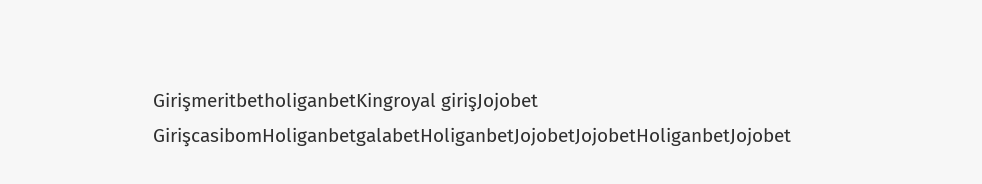GirişmeritbetholiganbetKingroyal girişJojobet GirişcasibomHoliganbetgalabetHoliganbetJojobetJojobetHoliganbetJojobet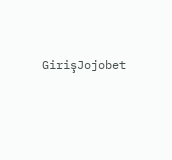GirişJojobet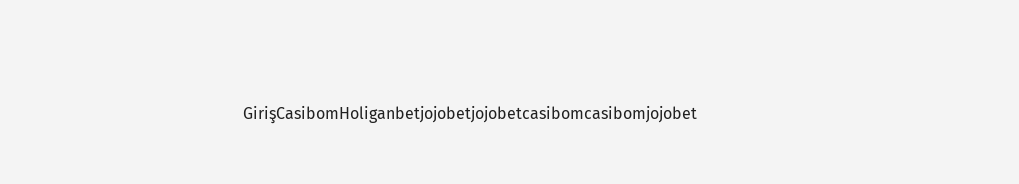GirişCasibomHoliganbetjojobetjojobetcasibomcasibomjojobet